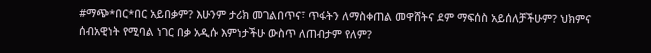#ማጭ*በር*በር አይበቃም? እሁንም ታሪክ መገልበጥና፣ ጥፋትን ለማስቀጠል መዋሸትና ደም ማፍሰስ አይሰለቻችሁም? ህክምና ሰብአዊነት የሚባል ነገር በቃ አዲሱ እምነታችሁ ውስጥ ለጠብታም የለም?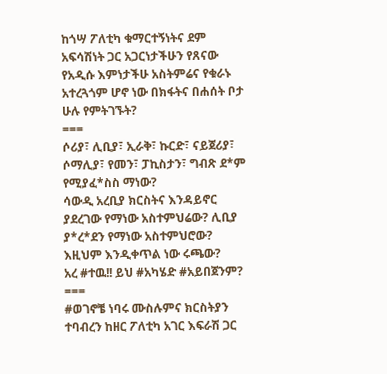ከጎሣ ፖለቲካ ቁማርተኝነትና ደም አፍሳሽነት ጋር አጋርነታችሁን የጸናው የአዲሱ እምነታችሁ አስትምሬና የቁራኑ አተረጓጎም ሆኖ ነው በክፋትና በሐሰት ቦታ ሁሉ የምትገኙት?
===
ሶሪያ፣ ሊቢያ፣ ኢራቅ፣ ኩርድ፣ ናይጀሪያ፣ ሶማሊያ፣ የመን፣ ፓኪስታን፣ ግብጽ ደ*ም የሚያፈ*ስስ ማነው?
ሳውዲ አረቢያ ክርስትና እንዳይኖር ያደረገው የማነው አስተምህሬው? ሊቢያ ያ*ረ*ደን የማነው አስተምህሮው?
እዚህም እንዲቀጥል ነው ሩጫው?
አረ #ተዉ!! ይህ #አካሄድ #አይበጀንም?
===
#ወገኖቼ ነባሩ ሙስሉምና ክርስትያን ተባብረን ከዘር ፖለቲካ አገር እፍራሽ ጋር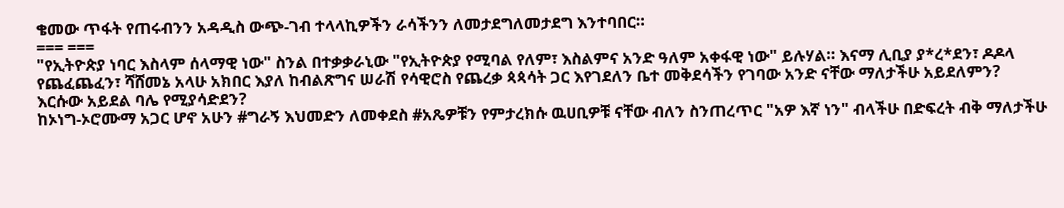ቄመው ጥፋት የጠሩብንን አዳዲስ ውጭ-ገብ ተላላኪዎችን ራሳችንን ለመታደግለመታደግ እንተባበር።
=== ===
"የኢትዮጵያ ነባር እስላም ሰላማዊ ነው" ስንል በተቃቃራኒው "የኢትዮጵያ የሚባል የለም፣ እስልምና አንድ ዓለም አቀፋዊ ነው" ይሉሃል። እናማ ሊቢያ ያ*ረ*ደን፣ ዶዶላ የጨፈጨፈን፣ ሻሸመኔ አላሁ አክበር እያለ ከብልጽግና ሠራሽ የሳዊሮስ የጨረቃ ጳጳሳት ጋር እየገደለን ቤተ መቅደሳችን የገባው አንድ ናቸው ማለታችሁ አይደለምን?
እርሱው አይደል ባሌ የሚያሳድደን?
ከኦነግ-ኦሮሙማ አጋር ሆኖ አሁን #ግራኝ እህመድን ለመቀደስ #አጼዎቹን የምታረክሱ ዉሀቢዎቹ ናቸው ብለን ስንጠረጥር "አዎ እኛ ነን" ብላችሁ በድፍረት ብቅ ማለታችሁ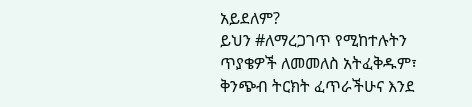አይደለም?
ይህን #ለማረጋገጥ የሚከተሉትን ጥያቄዎች ለመመለስ አትፈቅዱም፣ ቅንጭብ ትርክት ፈጥራችሁና እንደ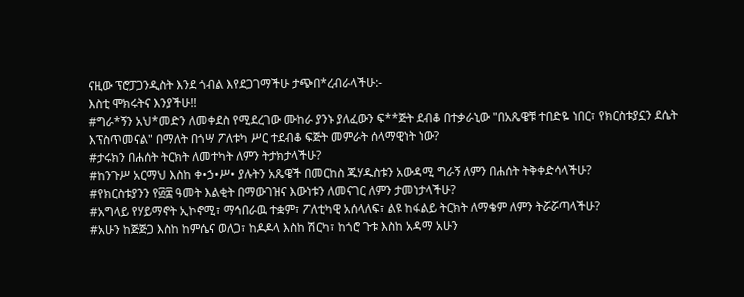ናዚው ፕሮፓጋንዲስት እንደ ጎብል እየደጋገማችሁ ታጭበ*ረብራላችሁ:-
እስቲ ሞክሩትና እንያችሁ!!
#ግራ*ኝን አህ*መድን ለመቀደስ የሚደረገው ሙከራ ያንኑ ያለፈውን ፍ**ጅት ደብቆ በተቃራኒው "በአጼዌቹ ተበድዬ ነበር፣ የክርስቱያኗን ደሴት እፕስጥመናል" በማለት በጎሣ ፖለቱካ ሥር ተደብቆ ፍጅት መምራት ሰላማዊነት ነው?
#ታሩክን በሐሰት ትርክት ለመተካት ለምን ትታክታላችሁ?
#ከንጉሥ አርማህ እስከ ቀ•ኃ•ሥ• ያሉትን አጼዌች በመርከስ ጁሃዱስቱን አውዳሚ ግራኝ ለምን በሐሰት ትቅቀድሳላችሁ?
#የክርስቱያንን የ፴፰ ዓመት እልቂት በማውገዝና እውነቱን ለመናገር ለምን ታመነታላችሁ?
#አግላይ የሃይማኖት ኢኮኖሚ፣ ማኅበራዉ ተቋም፣ ፖለቲካዊ አሰላለፍ፣ ልዩ ከፋልይ ትርክት ለማቄም ለምን ትሯሯጣላችሁ?
#አሁን ከጅጅጋ እስከ ከምሴና ወለጋ፣ ከዶዶላ እስከ ሽርካ፣ ከጎሮ ጉቱ እስከ አዳማ አሁን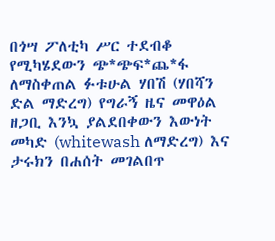በጎሣ ፖለቲካ ሥር ተደብቆ የሚካሄደውን ጭ*ጭፍ*ጨ*ፋ ለማስቀጠል ፉቱሁል ሃበሽ (ሃበሻን ድል ማድረግ) የግራኝ ዜና መዋዕል ዘጋቢ እንኳ ያልደበቀውን እውነት መካድ (whitewash ለማድረግ) እና ታሩክን በሐሰት መገልበጥ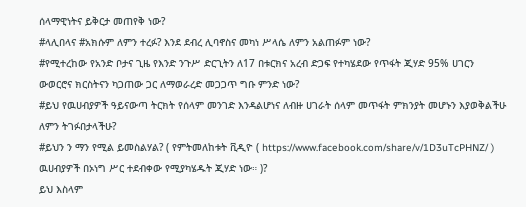ሰላማዊነትና ይቅርታ መጠየቅ ነው?
#ላሊበላና #አክሱም ለምን ተረፉ? እንደ ደብረ ሊባኖስና መካነ ሥላሴ ለምን አልጠፉም ነው?
#የሚተረከው የአንድ ቦታና ጊዜ የእንድ ንጉሥ ድርጊትን ለ17 በቱርክና አረብ ድጋፍ የተካሄደው የጥፋት ጂሃድ 95% ሀገርን ውወርሮና ክርስትናን ካጋጠው ጋር ለማወራረድ መጋጋጥ ግቡ ምንድ ነው?
#ይህ የዉሀብያዎች ዓይናውጣ ትርክት የሰላም መንገድ እንዳልሆነና ለብዙ ሀገራት ሰላም መጥፋት ምክንያት መሆኑን እያወቅልችሁ ለምን ትገፉበታላችሁ?
#ይህን ን ማን የሚል ይመስልሃል? ( የምትመለከቱት ቪዲዮ ( https://www.facebook.com/share/v/1D3uTcPHNZ/ ) ዉሀብያዎች በኦነግ ሥር ተደብቀው የሚያካሄዱት ጂሃድ ነው። )?
ይህ እስላም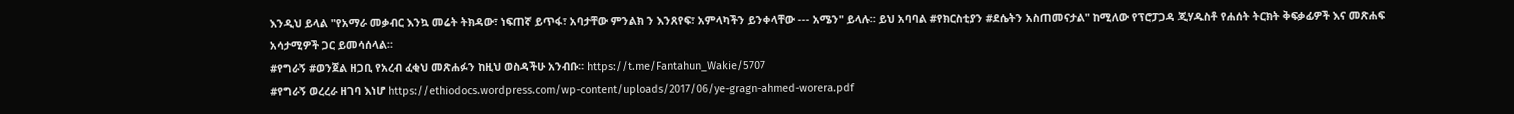እንዲህ ይላል "የአማራ መቃብር እንኳ መሬት ትክዳው፣ ነፍጠኛ ይጥፋ፣ አባታቸው ምንልክ ን እንጸየፍ፣ አምላካችን ይንቀላቸው --- አሜን" ይላሉ። ይህ አባባል #የክርስቲያን #ደሴትን አስጠመናታል" ከሚለው የፕሮፓጋዳ ጂሃዱስቶ የሐሰት ትርክት ቅፍቃፊዎች እና መጽሐፍ አሳታሚዎች ጋር ይመሳሰላል።
#የግራኝ #ወንጀል ዘጋቢ የአረብ ፈቂህ መጽሐፉን ከዚህ ወስዳችሁ አንብቡ። https://t.me/Fantahun_Wakie/5707
#የግራኝ ወረረራ ዘገባ እነሆ https://ethiodocs.wordpress.com/wp-content/uploads/2017/06/ye-gragn-ahmed-worera.pdf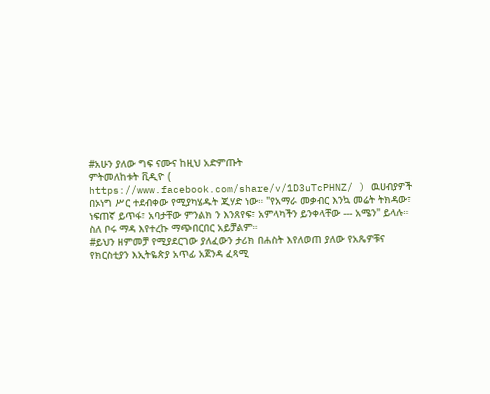#አሁን ያለው ግፍ ናሙና ከዚህ አድምጡት
ምትመለከቱት ቪዲዮ ( https://www.facebook.com/share/v/1D3uTcPHNZ/ ) ዉሀብያዎች በኦነግ ሥር ተደብቀው የሚያካሄዱት ጂሃድ ነው። "የአማራ መቃብር እንኳ መሬት ትክዳው፣ ነፍጠኛ ይጥፋ፣ አባታቸው ምንልክ ን እንጸየፍ፣ አምላካችን ይንቀላቸው --- አሜን" ይላሉ። ስለ ቦሩ ማዳ እየተረኩ ማጭበርበር አይቻልም።
#ይህን ዘምመቻ የሚያደርገው ያለፈውን ታሪክ በሐስት እየለወጠ ያለው የአጼዎቹና የክርስቲያን እኢትዬጵያ አጥፊ አጀንዳ ፈጻሚ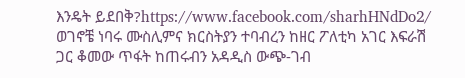እንዴት ይደበቅ?https://www.facebook.com/sharhHNdDo2/
ወገኖቼ ነባሩ ሙስሊምና ክርስትያን ተባብረን ከዘር ፖለቲካ አገር እፍራሽ ጋር ቆመው ጥፋት ከጠሩብን አዳዲስ ውጭ-ገብ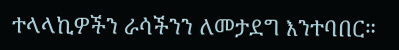ተላላኪዎችን ራሳችንን ለመታደግ እንተባበር።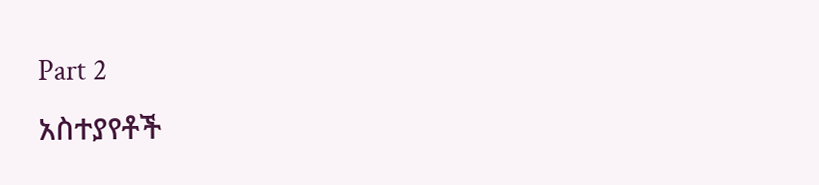Part 2
አስተያየቶች